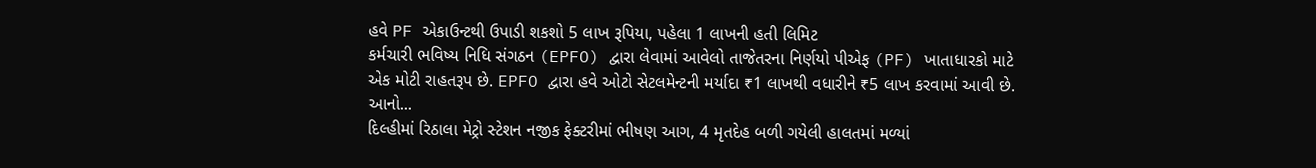હવે PF એકાઉન્ટથી ઉપાડી શકશો 5 લાખ રૂપિયા, પહેલા 1 લાખની હતી લિમિટ
કર્મચારી ભવિષ્ય નિધિ સંગઠન (EPFO) દ્વારા લેવામાં આવેલો તાજેતરના નિર્ણયો પીએફ (PF) ખાતાધારકો માટે એક મોટી રાહતરૂપ છે. EPFO દ્વારા હવે ઓટો સેટલમેન્ટની મર્યાદા ₹1 લાખથી વધારીને ₹5 લાખ કરવામાં આવી છે. આનો...
દિલ્હીમાં રિઠાલા મેટ્રો સ્ટેશન નજીક ફેક્ટરીમાં ભીષણ આગ, 4 મૃતદેહ બળી ગયેલી હાલતમાં મળ્યાં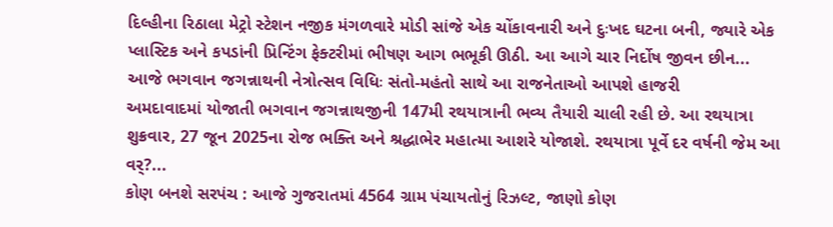દિલ્હીના રિઠાલા મેટ્રો સ્ટેશન નજીક મંગળવારે મોડી સાંજે એક ચોંકાવનારી અને દુઃખદ ઘટના બની, જ્યારે એક પ્લાસ્ટિક અને કપડાંની પ્રિન્ટિંગ ફેક્ટરીમાં ભીષણ આગ ભભૂકી ઊઠી. આ આગે ચાર નિર્દોષ જીવન છીન...
આજે ભગવાન જગન્નાથની નેત્રોત્સવ વિધિઃ સંતો-મહંતો સાથે આ રાજનેતાઓ આપશે હાજરી
અમદાવાદમાં યોજાતી ભગવાન જગન્નાથજીની 147મી રથયાત્રાની ભવ્ય તૈયારી ચાલી રહી છે. આ રથયાત્રા શુક્રવાર, 27 જૂન 2025ના રોજ ભક્તિ અને શ્રદ્ધાભેર મહાત્મા આશરે યોજાશે. રથયાત્રા પૂર્વે દર વર્ષની જેમ આ વર્?...
કોણ બનશે સરપંચ : આજે ગુજરાતમાં 4564 ગ્રામ પંચાયતોનું રિઝલ્ટ, જાણો કોણ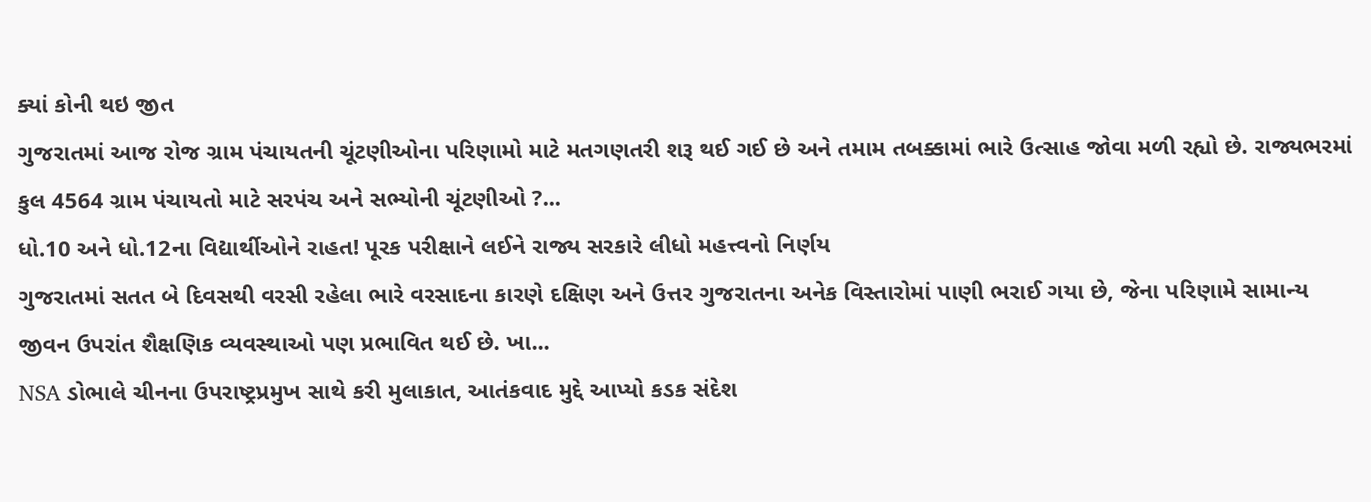ક્યાં કોની થઇ જીત
ગુજરાતમાં આજ રોજ ગ્રામ પંચાયતની ચૂંટણીઓના પરિણામો માટે મતગણતરી શરૂ થઈ ગઈ છે અને તમામ તબક્કામાં ભારે ઉત્સાહ જોવા મળી રહ્યો છે. રાજ્યભરમાં કુલ 4564 ગ્રામ પંચાયતો માટે સરપંચ અને સભ્યોની ચૂંટણીઓ ?...
ધો.10 અને ધો.12ના વિદ્યાર્થીઓને રાહત! પૂરક પરીક્ષાને લઈને રાજ્ય સરકારે લીધો મહત્ત્વનો નિર્ણય
ગુજરાતમાં સતત બે દિવસથી વરસી રહેલા ભારે વરસાદના કારણે દક્ષિણ અને ઉત્તર ગુજરાતના અનેક વિસ્તારોમાં પાણી ભરાઈ ગયા છે, જેના પરિણામે સામાન્ય જીવન ઉપરાંત શૈક્ષણિક વ્યવસ્થાઓ પણ પ્રભાવિત થઈ છે. ખા...
NSA ડોભાલે ચીનના ઉપરાષ્ટ્રપ્રમુખ સાથે કરી મુલાકાત, આતંકવાદ મુદ્દે આપ્યો કડક સંદેશ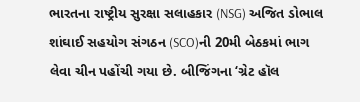ભારતના રાષ્ટ્રીય સુરક્ષા સલાહકાર (NSG) અજિત ડોભાલ શાંઘાઈ સહયોગ સંગઠન (SCO)ની 20મી બેઠકમાં ભાગ લેવા ચીન પહોંચી ગયા છે. બીજિંગના ‘ગ્રેટ હૉલ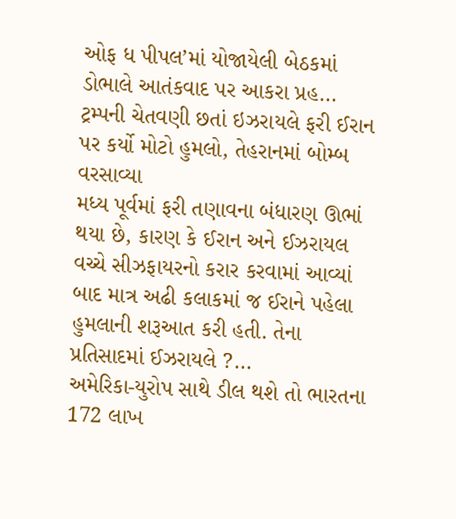ઓફ ધ પીપલ’માં યોજાયેલી બેઠકમાં ડોભાલે આતંકવાદ પર આકરા પ્રહ...
ટ્રમ્પની ચેતવણી છતાં ઇઝરાયલે ફરી ઈરાન પર કર્યો મોટો હુમલો, તેહરાનમાં બોમ્બ વરસાવ્યા
મધ્ય પૂર્વમાં ફરી તણાવના બંધારણ ઊભાં થયા છે, કારણ કે ઈરાન અને ઈઝરાયલ વચ્ચે સીઝફાયરનો કરાર કરવામાં આવ્યાં બાદ માત્ર અઢી કલાકમાં જ ઈરાને પહેલા હુમલાની શરૂઆત કરી હતી. તેના પ્રતિસાદમાં ઈઝરાયલે ?...
અમેરિકા-યુરોપ સાથે ડીલ થશે તો ભારતના 172 લાખ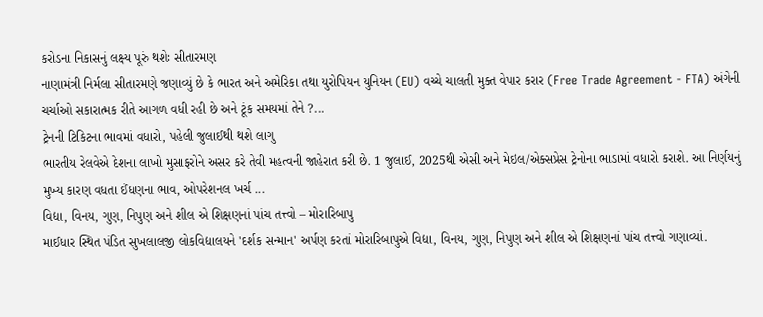કરોડના નિકાસનું લક્ષ્ય પૂરું થશેઃ સીતારમણ
નાણામંત્રી નિર્મલા સીતારમણે જણાવ્યું છે કે ભારત અને અમેરિકા તથા યુરોપિયન યુનિયન (EU) વચ્ચે ચાલતી મુક્ત વેપાર કરાર (Free Trade Agreement - FTA) અંગેની ચર્ચાઓ સકારાત્મક રીતે આગળ વધી રહી છે અને ટૂંક સમયમાં તેને ?...
ટ્રેનની ટિકિટના ભાવમાં વધારો, પહેલી જુલાઈથી થશે લાગુ
ભારતીય રેલવેએ દેશના લાખો મુસાફરોને અસર કરે તેવી મહત્વની જાહેરાત કરી છે. 1 જુલાઈ, 2025થી એસી અને મેઇલ/એક્સપ્રેસ ટ્રેનોના ભાડામાં વધારો કરાશે. આ નિર્ણયનું મુખ્ય કારણ વધતા ઈંધણના ભાવ, ઓપરેશનલ ખર્ચ ...
વિદ્યા, વિનય, ગુણ, નિપુણ અને શીલ એ શિક્ષણનાં પાંચ તત્ત્વો – મોરારિબાપુ
માઈધાર સ્થિત પંડિત સુખલાલજી લોકવિદ્યાલયને 'દર્શક સન્માન' અર્પણ કરતાં મોરારિબાપુએ વિદ્યા, વિનય, ગુણ, નિપુણ અને શીલ એ શિક્ષણનાં પાંચ તત્ત્વો ગણાવ્યાં.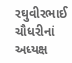રઘુવીરભાઈ ચૌધરીનાં અધ્યક્ષ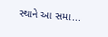સ્થાને આ સમા...